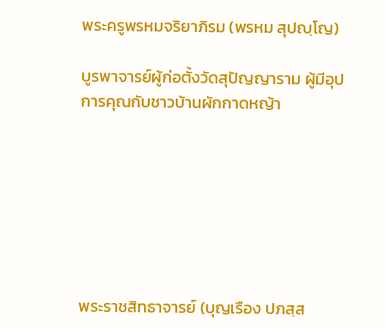พระครูพรหมจริยาภิรม (พรหม สุปญฺโญ)

บูรพาจารย์ผู้ก่อตั้งวัดสุปัญญาราม ผู้มีอุปการคุณกับชาวบ้านผักกาดหญ้า







พระราชสิทธาจารย์ (บุญเรือง ปภสฺส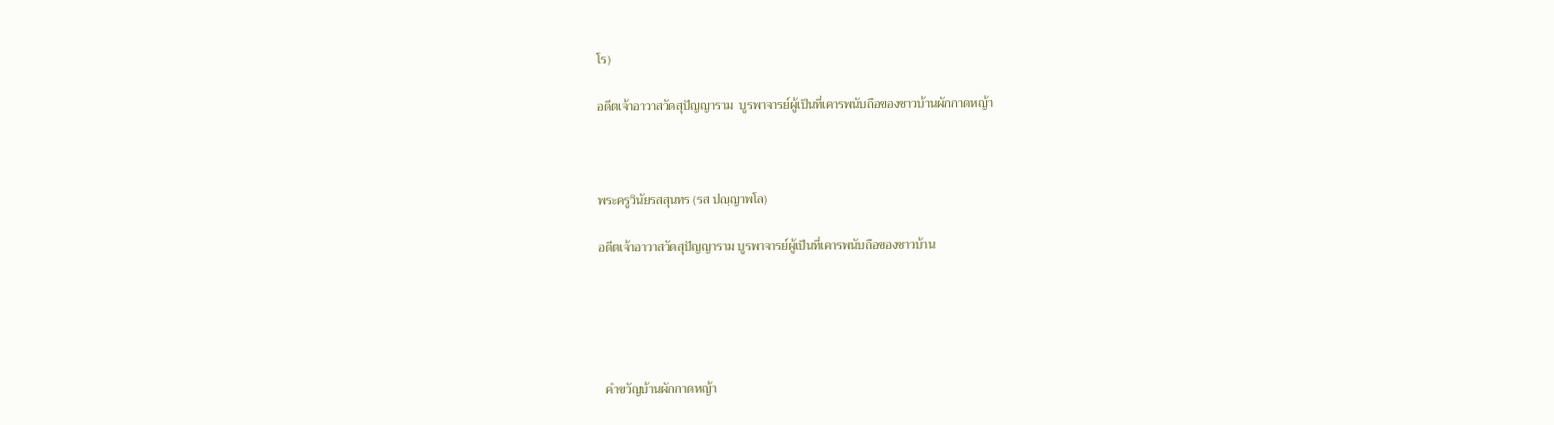โร)

อดีตเจ้าอาวาสวัดสุปัญญาราม  บูรพาจารย์ผู้เป็นที่เคารพนับถือของชาวบ้านผักกาดหญ้า



พระครูวินัยรสสุนทร (รส ปญฺญาพโล)

อดีตเจ้าอาวาสวัดสุปัญญาราม บูรพาจารย์ผู้เป็นที่เคารพนับถือของชาวบ้าน





  คำขวัญบ้านผักกาดหญ้า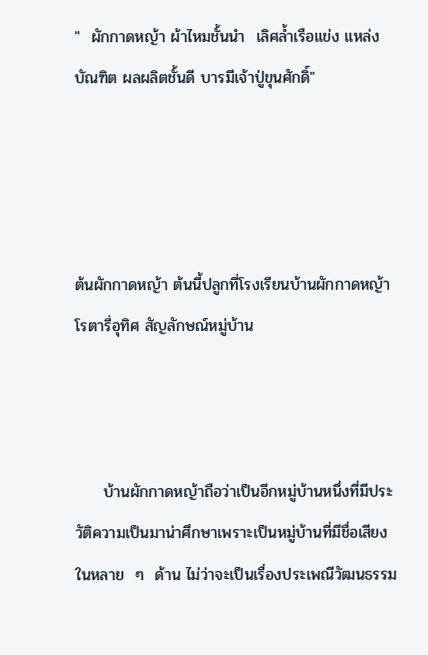"  ผักกาดหญ้า ผ้าไหมชั้นนำ  เลิศล้ำเรือแข่ง แหล่งบัณฑิต ผลผลิตชั้นดี บารมีเจ้าปู่ขุนศักดิ์"




ต้นผักกาดหญ้า ต้นนี้ปลูกที่โรงเรียนบ้านผักกาดหญ้าโรตารี่อุทิศ สัญลักษณ์หมู่บ้าน



     บ้านผักกาดหญ้าถือว่าเป็นอีกหมู่บ้านหนึ่งที่มีประวัติความเป็นมาน่าศึกษาเพราะเป็นหมู่บ้านที่มีชื่อเสียงในหลาย  ๆ  ด้าน ไม่ว่าจะเป็นเรื่องประเพณีวัฒนธรรม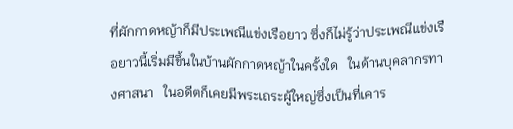ที่ผักกาดหญ้าก็มีประเพณีแข่งเรือยาว ซึ่งก็ไม่รู้ว่าประเพณีแข่งเรือยาวนี้เริ่มมีขึ้นในบ้านผักกาดหญ้าในครั้งใด   ในด้านบุคลากรทางศาสนา   ในอดีตก็เคยมีพระเถระผู้ใหญ่ซึ่งเป็นที่เคาร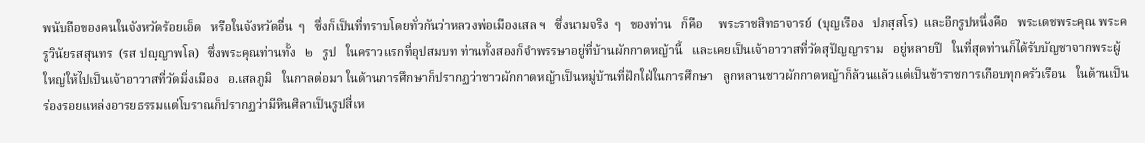พนับถือของคนในจังหวัดร้อยเอ็ด   หรือในจังหวัดอื่น  ๆ   ซึ่งก็เป็นที่ทราบโดยทั่วกันว่าหลวงพ่อเมืองเสล ฯ   ซึ่งนามจริง  ๆ   ของท่าน   ก็คือ     พระราชสิทธาจารย์  (บุญเรือง   ปภสฺสโร)  และอีกรูปหนึ่งคือ   พระเดชพระคุณ พระครูวินัยรสสุนทร  (รส ปญฺญาพโล)   ซึ่งพระคุณท่านทั้ง   ๒   รูป   ในคราวแรกที่อุปสมบท ท่านทั้งสองก็จำพรรษาอยู่ที่บ้านผักกาดหญ้านี้   และเคยเป็นเจ้าอาวาสที่วัดสุปัญญาราม   อยู่หลายปี   ในที่สุดท่านก็ได้รับบัญชาจากพระผู้ใหญ่ให้ไปเป็นเจ้าอาวาสที่วัดมิ่งเมือง   อ.เสลภูมิ   ในกาลต่อมา ในด้านการศึกษาก็ปรากฏว่าชาวผักกาดหญ้าเป็นหมู่บ้านที่ฝักใฝ่ในการศึกษา   ลูกหลานชาวผักกาดหญ้าก็ล้วนแล้วแต่เป็นข้าราชการเกือบทุกครัวเรือน   ในด้านเป็นร่องรอยแหล่งอารยธรรมแต่โบราณก็ปรากฏว่ามีหินศิลาเป็นรูปสี่เห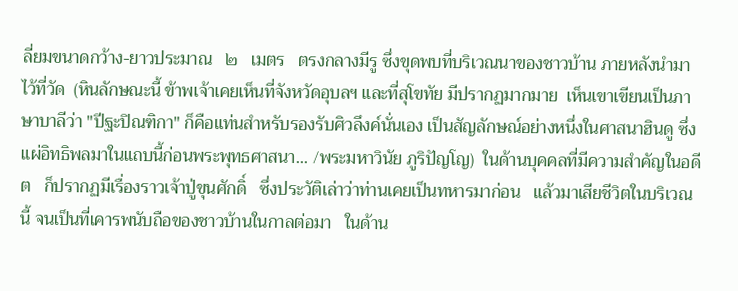ลี่ยมขนาดกว้าง-ยาวประมาณ   ๒   เมตร   ตรงกลางมีรู ซึ่งขุดพบที่บริเวณนาของชาวบ้าน ภายหลังนำมาไว้ที่วัด  (หินลักษณะนี้ ข้าพเจ้าเคยเห็นที่จังหวัดอุบลฯ และที่สุโขทัย มีปรากฏมากมาย  เห็นเขาเขียนเป็นภาษาบาลีว่า "ปีฐะปิณฑิกา" ก็คือแท่นสำหรับรองรับศิวลึงค์นั่นเอง เป็นสัญลักษณ์อย่างหนึ่งในศาสนาฮินดู ซึ่งแผ่อิทธิพลมาในแถบนี้ก่อนพระพุทธศาสนา... /พระมหาวินัย ภูริปัญโญ)  ในด้านบุคคลที่มีความสำคัญในอดีต   ก็ปรากฏมีเรื่องราวเจ้าปู่ขุนศักดิ์   ซึ่งประวัติเล่าว่าท่านเคยเป็นทหารมาก่อน   แล้วมาเสียชีวิตในบริเวณนี้ จนเป็นที่เคารพนับถือของชาวบ้านในกาลต่อมา   ในด้าน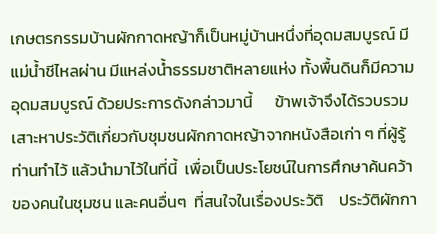เกษตรกรรมบ้านผักกาดหญ้าก็เป็นหมู่บ้านหนึ่งที่อุดมสมบูรณ์ มีแม่น้ำชีไหลผ่าน มีแหล่งน้ำธรรมชาติหลายแห่ง ทั้งพื้นดินก็มีความอุดมสมบูรณ์ ด้วยประการดังกล่าวมานี้      ข้าพเจ้าจึงได้รวบรวมเสาะหาประวัติเกี่ยวกับชุมชนผักกาดหญ้าจากหนังสือเก่า ๆ ที่ผู้รู้ท่านทำไว้ แล้วนำมาไว้ในที่นี้  เพื่อเป็นประโยชน์ในการศึกษาค้นคว้าของคนในชุมชน และคนอื่นๆ  ที่สนใจในเรื่องประวัติ    ประวัติผักกา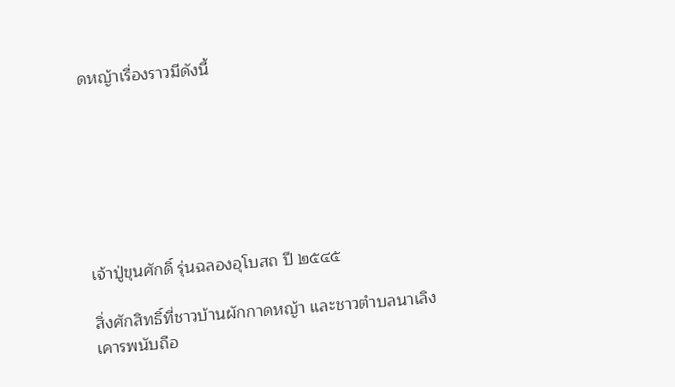ดหญ้าเรื่องราวมีดังนี้







เจ้าปู่ขุนศักดิ์ รุ่นฉลองอุโบสถ ปี ๒๕๔๕

สิ่งศักสิทธิ์ที่ชาวบ้านผักกาดหญ้า และชาวตำบลนาเลิงเคารพนับถือ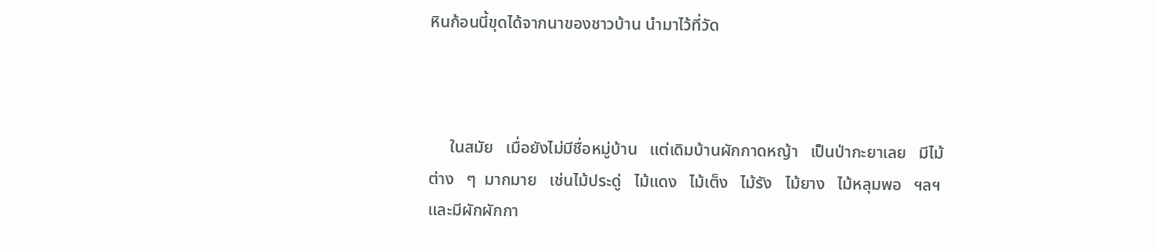หินก้อนนี้ขุดได้จากนาของชาวบ้าน นำมาไว้ที่วัด



     ในสมัย   เมื่อยังไม่มีชื่อหมู่บ้าน   แต่เดิมบ้านผักกาดหญ้า   เป็นป่ากะยาเลย   มีไม้ต่าง   ๆ  มากมาย   เช่นไม้ประดู่   ไม้แดง   ไม้เต็ง   ไม้รัง   ไม้ยาง   ไม้หลุมพอ   ฯลฯ   และมีผักผักกา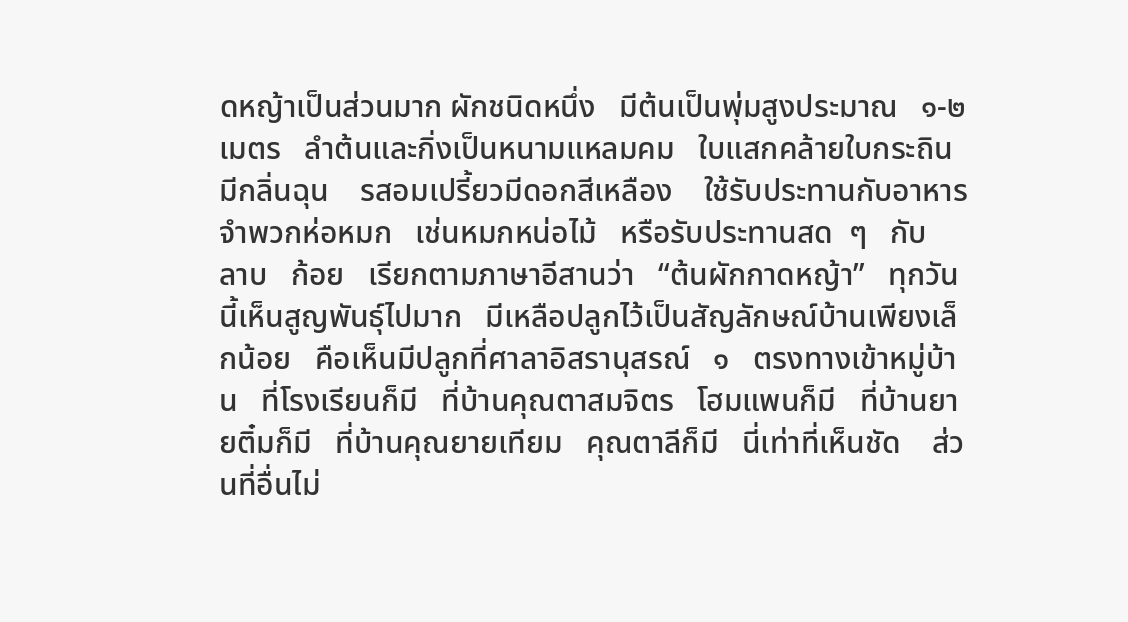ดหญ้าเป็นส่วนมาก ผักชนิดหนึ่ง   มีต้นเป็นพุ่มสูงประมาณ   ๑-๒   เมตร   ลำต้นและกิ่งเป็นหนามแหลมคม   ใบแสกคล้ายใบกระถิน   มีกลิ่นฉุน    รสอมเปรี้ยวมีดอกสีเหลือง    ใช้รับประทานกับอาหารจำพวกห่อหมก   เช่นหมกหน่อไม้   หรือรับประทานสด  ๆ   กับ   ลาบ   ก้อย   เรียกตามภาษาอีสานว่า   “ต้นผักกาดหญ้า”   ทุกวันนี้เห็นสูญพันธุ์ไปมาก   มีเหลือปลูกไว้เป็นสัญลักษณ์บ้านเพียงเล็กน้อย   คือเห็นมีปลูกที่ศาลาอิสรานุสรณ์   ๑   ตรงทางเข้าหมู่บ้าน   ที่โรงเรียนก็มี   ที่บ้านคุณตาสมจิตร   โฮมแพนก็มี   ที่บ้านยายติ๋มก็มี   ที่บ้านคุณยายเทียม   คุณตาลีก็มี   นี่เท่าที่เห็นชัด    ส่วนที่อื่นไม่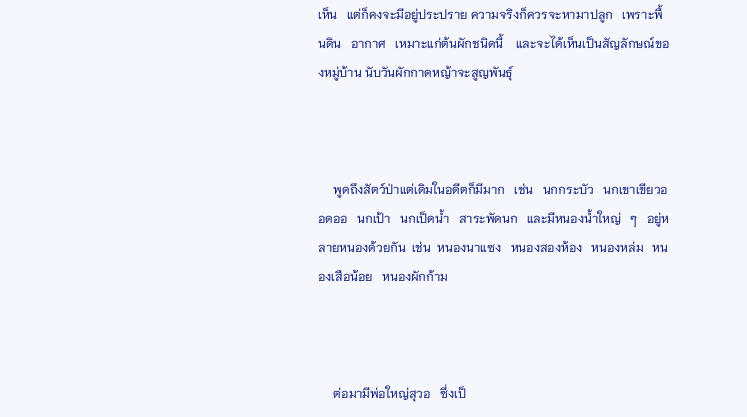เห็น   แต่ก็คงจะมีอยู่ประปราย ความจริงก็ควรจะหามาปลูก   เพราะพื้นดิน   อากาศ   เหมาะแก่ต้นผักชนิดนี้    และจะได้เห็นเป็นสัญลักษณ์ของหมู่บ้าน นับวันผักกาดหญ้าจะสูญพันธุ์



     พูดถึงสัตว์ป่าแต่เดิมในอดีตก็มีมาก   เช่น   นกกระบัว   นกเขาเขียวออดออ   นกเป้า   นกเป็ดน้ำ   สาระพัดนก   และมีหนองน้ำใหญ่   ๆ   อยู่หลายหนองด้วยกัน  เช่น  หนองนาแซง   หนองสองห้อง   หนองหล่ม   หนองเสือน้อย   หนองผักก้าม



     ต่อมามีพ่อใหญ่สุวอ   ซึ่งเป็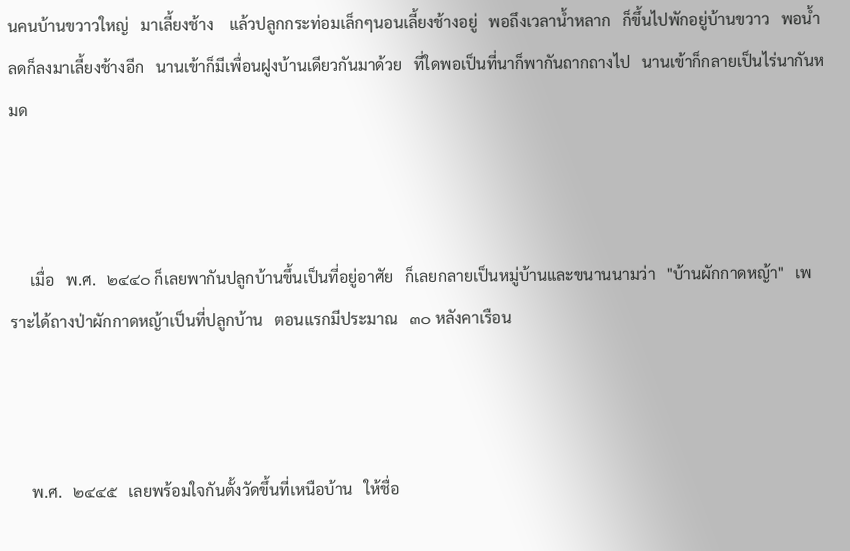นคนบ้านขวาวใหญ่   มาเลี้ยงช้าง    แล้วปลูกกระท่อมเล็กๆนอนเลี้ยงช้างอยู่   พอถึงเวลาน้ำหลาก   ก็ขึ้นไปพักอยู่บ้านขวาว   พอน้ำลดก็ลงมาเลี้ยงช้างอีก   นานเข้าก็มีเพื่อนฝูงบ้านเดียวกันมาด้วย   ที่ใดพอเป็นที่นาก็พากันถากถางไป   นานเข้าก็กลายเป็นไร่นากันหมด



     เมื่อ   พ.ศ.   ๒๔๔๐ ก็เลยพากันปลูกบ้านขึ้นเป็นที่อยู่อาศัย   ก็เลยกลายเป็นหมู่บ้านและขนานนามว่า   "บ้านผักกาดหญ้า"   เพราะได้ถางป่าผักกาดหญ้าเป็นที่ปลูกบ้าน   ตอนแรกมีประมาณ   ๓๐ หลังคาเรือน



     พ.ศ.   ๒๔๔๕   เลยพร้อมใจกันตั้งวัดขึ้นที่เหนือบ้าน   ให้ชื่อ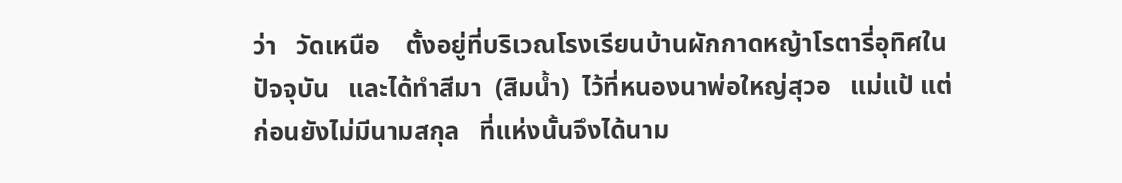ว่า   วัดเหนือ    ตั้งอยู่ที่บริเวณโรงเรียนบ้านผักกาดหญ้าโรตารี่อุทิศในปัจจุบัน   และได้ทำสีมา  (สิมน้ำ)  ไว้ที่หนองนาพ่อใหญ่สุวอ   แม่แป้ แต่ก่อนยังไม่มีนามสกุล   ที่แห่งนั้นจึงได้นาม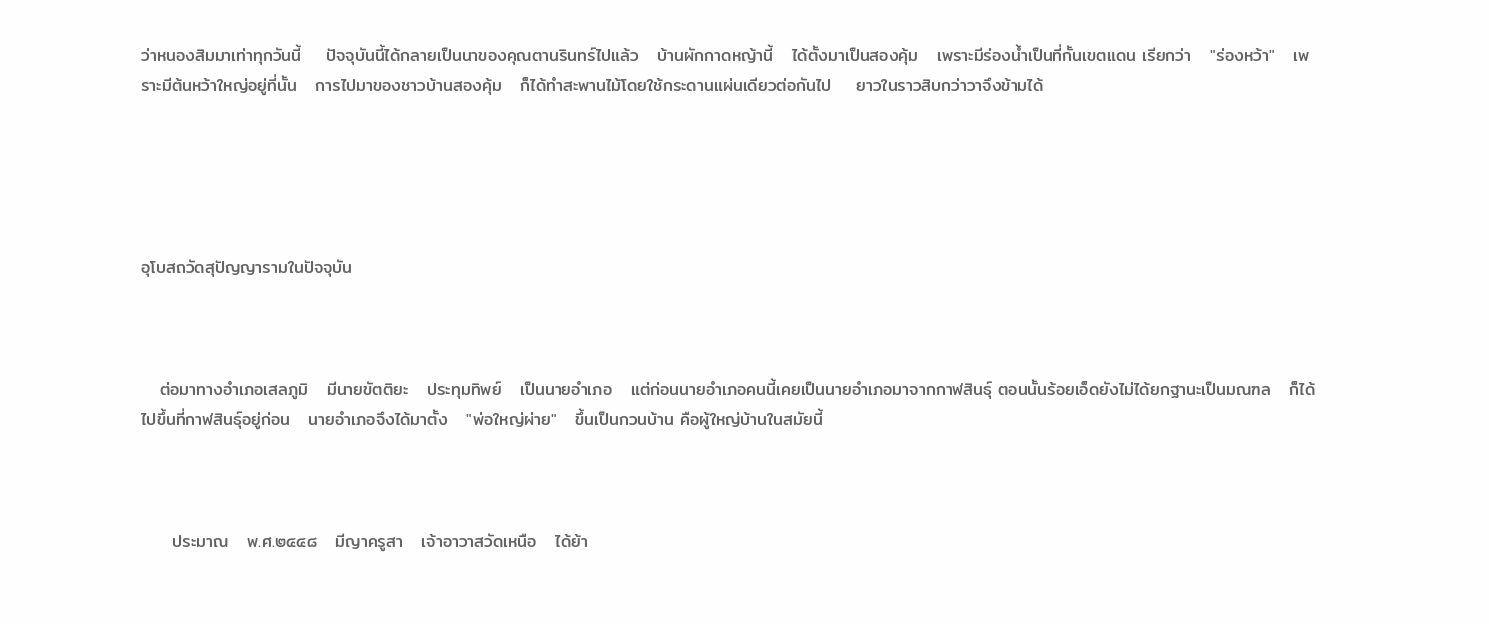ว่าหนองสิมมาเท่าทุกวันนี้    ปัจจุบันนี้ได้กลายเป็นนาของคุณตานรินทร์ไปแล้ว   บ้านผักกาดหญ้านี้   ได้ตั้งมาเป็นสองคุ้ม   เพราะมีร่องน้ำเป็นที่กั้นเขตแดน เรียกว่า   "ร่องหว้า"   เพราะมีต้นหว้าใหญ่อยู่ที่นั้น   การไปมาของชาวบ้านสองคุ้ม   ก็ได้ทำสะพานไม้โดยใช้กระดานแผ่นเดียวต่อกันไป    ยาวในราวสิบกว่าวาจึงข้ามได้





อุโบสถวัดสุปัญญารามในปัจจุบัน



   ต่อมาทางอำเภอเสลภูมิ   มีนายขัตติยะ   ประทุมทิพย์   เป็นนายอำเภอ   แต่ก่อนนายอำเภอคนนี้เคยเป็นนายอำเภอมาจากกาฬสินธุ์ ตอนนั้นร้อยเอ็ดยังไม่ได้ยกฐานะเป็นมณฑล   ก็ได้ไปขึ้นที่กาฬสินธุ์อยู่ก่อน   นายอำเภอจึงได้มาตั้ง   "พ่อใหญ่ผ่าย"   ขึ้นเป็นกวนบ้าน คือผู้ใหญ่บ้านในสมัยนี้



     ประมาณ   พ.ศ.๒๔๔๘   มีญาครูสา   เจ้าอาวาสวัดเหนือ   ได้ย้า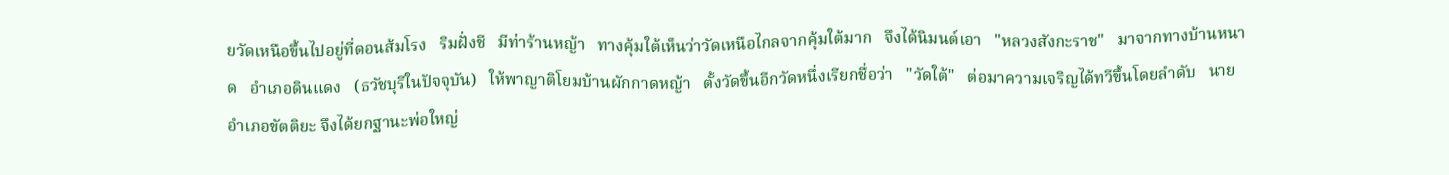ยวัดเหนือขึ้นไปอยู่ที่ดอนส้มโรง   ริมฝั่งชี   มีท่าร้านหญ้า   ทางคุ้มใต้เห็นว่าวัดเหนือไกลจากคุ้มใต้มาก   จึงได้นิมนต์เอา   "หลวงสังกะราช"   มาจากทางบ้านหนาด   อำเภอดินแดง   (ธวัชบุรีในปัจจุบัน)   ให้พาญาติโยมบ้านผักกาดหญ้า   ตั้งวัดขึ้นอีกวัดหนึ่งเรียกชื่อว่า   "วัดใต้"   ต่อมาความเจริญได้ทวีขึ้นโดยลำดับ   นายอำเภอขัตติยะ จึงได้ยกฐานะพ่อใหญ่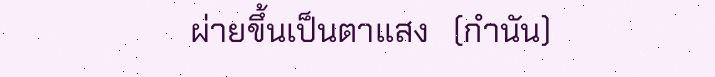ผ่ายขึ้นเป็นตาแสง   (กำนัน)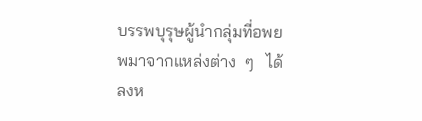บรรพบุรุษผู้นำกลุ่มที่อพยพมาจากแหล่งต่าง  ๆ   ได้ลงห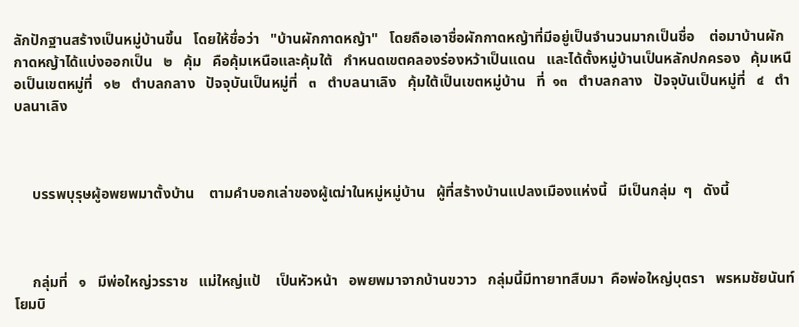ลักปักฐานสร้างเป็นหมู่บ้านขึ้น   โดยให้ชื่อว่า   "บ้านผักกาดหญ้า"   โดยถือเอาชื่อผักกาดหญ้าที่มีอยู่เป็นจำนวนมากเป็นชื่อ    ต่อมาบ้านผักกาดหญ้าได้แบ่งออกเป็น   ๒   คุ้ม   คือคุ้มเหนือและคุ้มใต้   กำหนดเขตคลองร่องหว้าเป็นแดน   และได้ตั้งหมู่บ้านเป็นหลักปกครอง   คุ้มเหนือเป็นเขตหมู่ที่   ๑๒   ตำบลกลาง   ปัจจุบันเป็นหมู่ที่   ๓   ตำบลนาเลิง   คุ้มใต้เป็นเขตหมู่บ้าน   ที่  ๑๓   ตำบลกลาง   ปัจจุบันเป็นหมู่ที่   ๔   ตำบลนาเลิง



     บรรพบุรุษผู้อพยพมาตั้งบ้าน    ตามคำบอกเล่าของผู้เฒ่าในหมู่หมู่บ้าน   ผู้ที่สร้างบ้านแปลงเมืองแห่งนี้   มีเป็นกลุ่ม  ๆ   ดังนี้



     กลุ่มที่   ๑   มีพ่อใหญ่วรราช   แม่ใหญ่แป้    เป็นหัวหน้า   อพยพมาจากบ้านขวาว   กลุ่มนี้มีทายาทสืบมา  คือพ่อใหญ่บุตรา   พรหมชัยนันท์   โยมบิ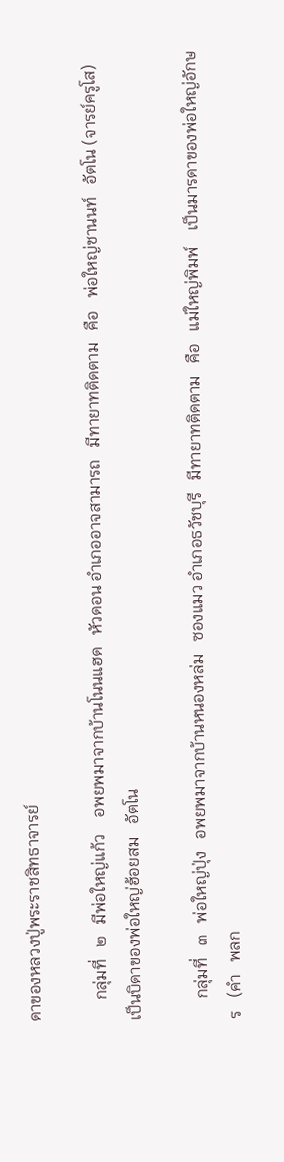ดาของหลวงปู่พระราชสิทธาจารย์

     กลุ่มที่   ๒   มีพ่อใหญ่แก้ว    อพยพมาจากบ้านโนนแฮด   หัวดอน อำเภออาจสามารถ   มีทายาทติดตาม   คือ   พ่อใหญ่ชานนท์   อัตโน (จารย์ครูโส)   เป็นบิดาของพ่อใหญ่ฮ้อยสม   อัตโน

     กลุ่มที่   ๓   พ่อใหญ่ปุ่ง   อพยพมาจากบ้านหนองหล่ม   ซองแมว อำเภอธวัชบุรี   มีทายาทติดตาม   คือ   แม่ใหญ่พิมพ์    เป็นมารดาของพ่อใหญ่อักษร   (คำ   พลก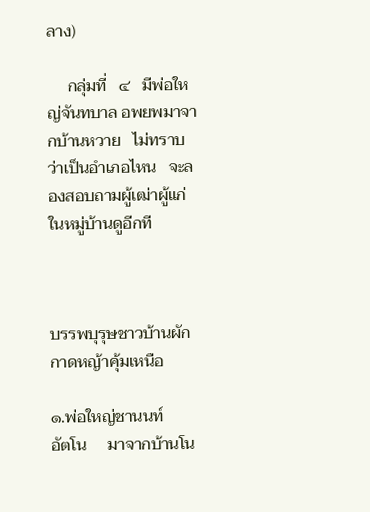ลาง)

     กลุ่มที่   ๔   มีพ่อใหญ่จันทบาล อพยพมาจากบ้านหวาย   ไม่ทราบว่าเป็นอำเภอไหน   จะลองสอบถามผู้เฒ่าผู้แก่ในหมู่บ้านดูอีกที



บรรพบุรุษชาวบ้านผักกาดหญ้าคุ้มเหนือ

๑.พ่อใหญ่ชานนท์     อัตโน     มาจากบ้านโน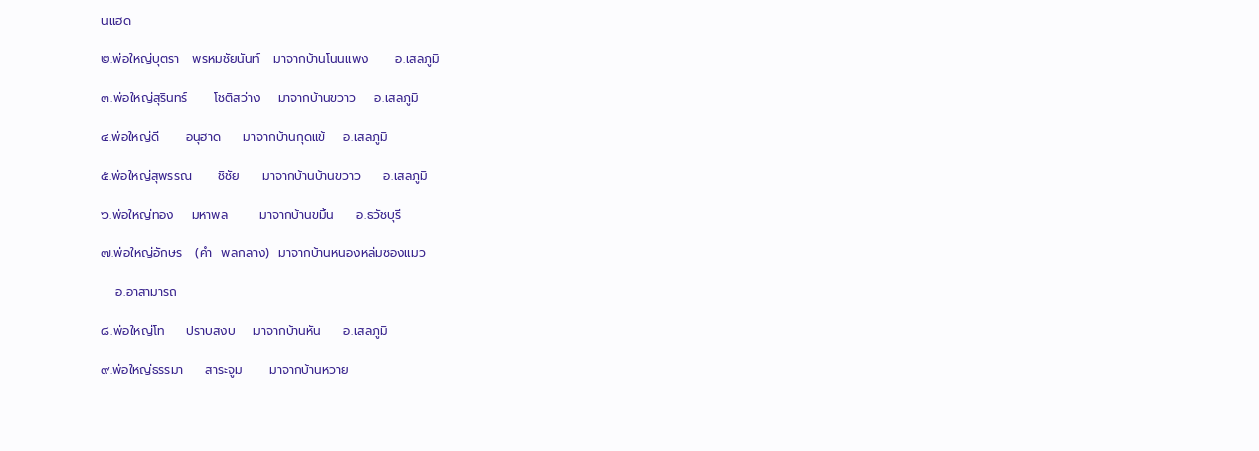นแฮด

๒.พ่อใหญ่บุตรา   พรหมชัยนันท์   มาจากบ้านโนนแพง      อ.เสลภูมิ

๓.พ่อใหญ่สุรินทร์      โชติสว่าง    มาจากบ้านขวาว    อ.เสลภูมิ

๔.พ่อใหญ่ดี      อนุฮาด     มาจากบ้านกุดแข้    อ.เสลภูมิ

๕.พ่อใหญ่สุพรรณ      ชิชัย     มาจากบ้านบ้านขวาว     อ.เสลภูมิ

๖.พ่อใหญ่ทอง    มหาพล       มาจากบ้านขมิ้น     อ.ธวัชบุรี

๗.พ่อใหญ่อักษร   (คำ  พลกลาง)  มาจากบ้านหนองหล่มซองแมว

   อ.อาสามารถ

๘.พ่อใหญ่โท     ปราบสงบ    มาจากบ้านหัน     อ.เสลภูมิ

๙.พ่อใหญ่ธรรมา     สาระจูม      มาจากบ้านหวาย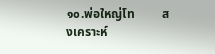๑๐.พ่อใหญ่โท         สงเคราะห์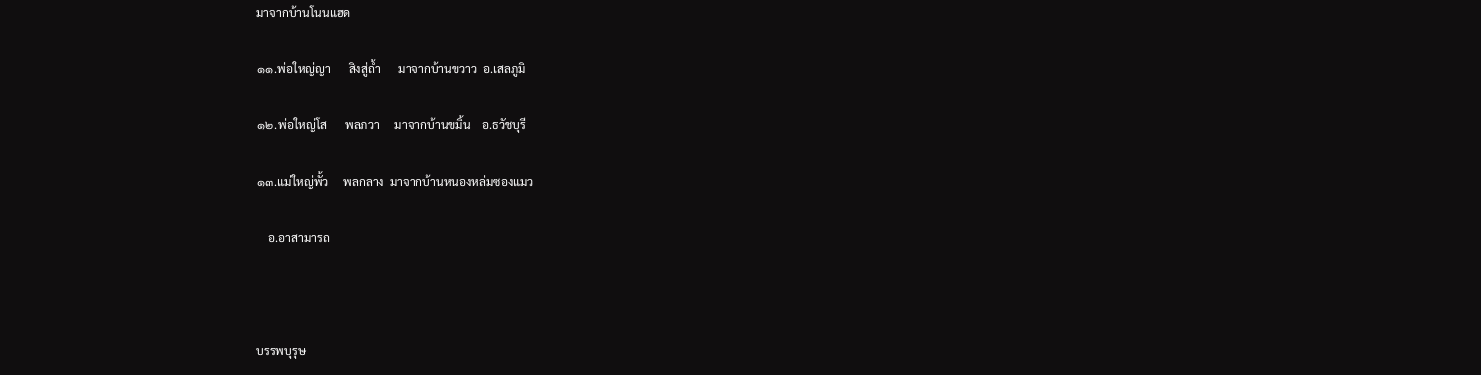มาจากบ้านโนนแฮด

๑๑.พ่อใหญ่ญา      สิงสู่ถ้ำ      มาจากบ้านขวาว  อ.เสลภูมิ

๑๒.พ่อใหญ่โส      พลภวา     มาจากบ้านขมิ้น    อ.ธวัชบุรี

๑๓.แม่ใหญ่พั้ว     พลกลาง  มาจากบ้านหนองหล่มซองแมว

    อ.อาสามารถ



บรรพบุรุษ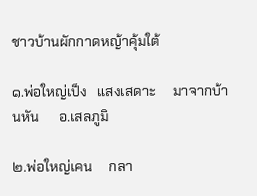ชาวบ้านผักกาดหญ้าคุ้มใต้

๑.พ่อใหญ่เป็ง   แสงเสดาะ     มาจากบ้านหัน      อ.เสลภูมิ

๒.พ่อใหญ่เคน     กลา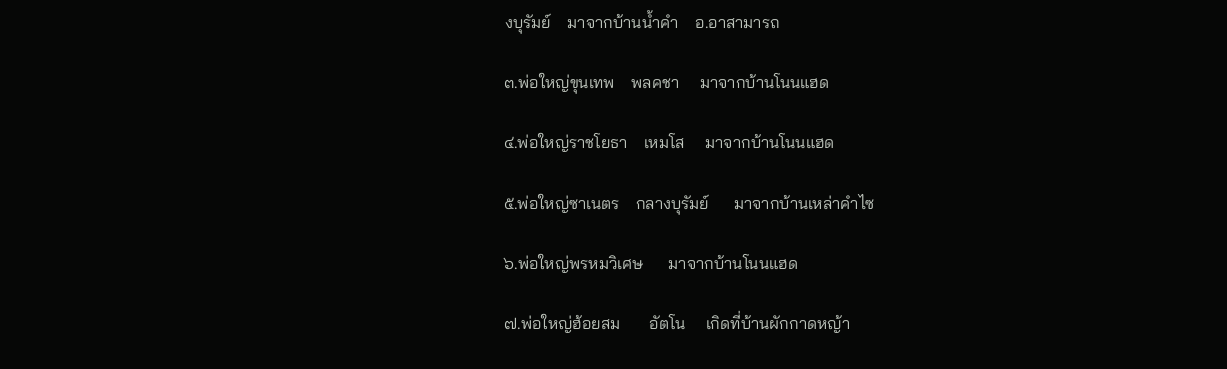งบุรัมย์    มาจากบ้านน้ำคำ    อ.อาสามารถ

๓.พ่อใหญ่ขุนเทพ    พลคชา     มาจากบ้านโนนแฮด

๔.พ่อใหญ่ราชโยธา    เหมโส     มาจากบ้านโนนแฮด

๕.พ่อใหญ่ซาเนตร    กลางบุรัมย์      มาจากบ้านเหล่าคำไซ

๖.พ่อใหญ่พรหมวิเศษ      มาจากบ้านโนนแฮด

๗.พ่อใหญ่ฮ้อยสม       อัตโน     เกิดที่บ้านผักกาดหญ้า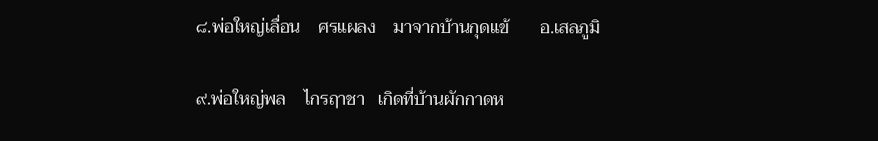๘.พ่อใหญ่เลื่อน    ศรแผลง    มาจากบ้านกุดแข้       อ.เสลภูมิ

๙.พ่อใหญ่พล    ไกรฤาชา   เกิดที่บ้านผักกาดห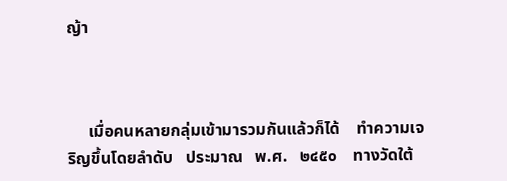ญ้า



     เมื่อคนหลายกลุ่มเข้ามารวมกันแล้วก็ได้    ทำความเจริญขึ้นโดยลำดับ   ประมาณ   พ.ศ.   ๒๔๕๐    ทางวัดใต้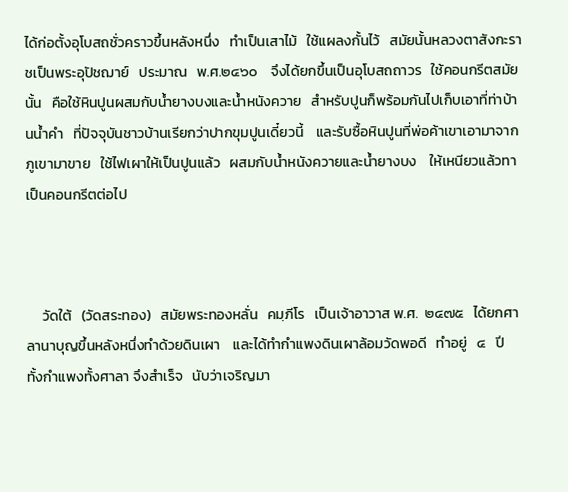ได้ก่อตั้งอุโบสถชั่วคราวขึ้นหลังหนึ่ง   ทำเป็นเสาไม้   ใช้แผลงกั้นไว้   สมัยนั้นหลวงตาสังกะราชเป็นพระอุปัชฌาย์   ประมาณ   พ.ศ.๒๔๖๐    จึงได้ยกขึ้นเป็นอุโบสถถาวร   ใช้คอนกรีตสมัยนั้น   คือใช้หินปูนผสมกับน้ำยางบงและน้ำหนังควาย   สำหรับปูนก็พร้อมกันไปเก็บเอาที่ท่าบ้านน้ำคำ   ที่ปัจจุบันชาวบ้านเรียกว่าปากขุมปูนเดี๋ยวนี้    และรับซื้อหินปูนที่พ่อค้าเขาเอามาจากภูเขามาขาย   ใช้ไฟเผาให้เป็นปูนแล้ว   ผสมกับน้ำหนังควายและน้ำยางบง    ให้เหนียวแล้วทาเป็นคอนกรีตต่อไป



     วัดใต้   (วัดสระทอง)   สมัยพระทองหลั่น   คมฺภีโร   เป็นเจ้าอาวาส พ.ศ.  ๒๔๗๕   ได้ยกศาลานาบุญขึ้นหลังหนึ่งทำด้วยดินเผา    และได้ทำกำแพงดินเผาล้อมวัดพอดี   ทำอยู่   ๔   ปี   ทั้งกำแพงทั้งศาลา จึงสำเร็จ   นับว่าเจริญมา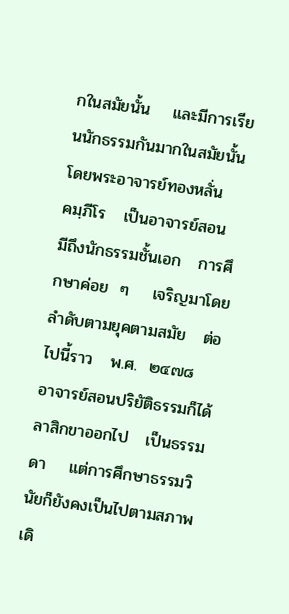กในสมัยนั้น    และมีการเรียนนักธรรมกันมากในสมัยนั้น    โดยพระอาจารย์ทองหลั่น   คมฺภีโร   เป็นอาจารย์สอน   มีถึงนักธรรมชั้นเอก   การศึกษาค่อย  ๆ    เจริญมาโดยลำดับตามยุคตามสมัย   ต่อไปนี้ราว   พ.ศ.  ๒๔๗๘    อาจารย์สอนปริยัติธรรมก็ได้ลาสิกขาออกไป   เป็นธรรมดา    แต่การศึกษาธรรมวินัยก็ยังคงเป็นไปตามสภาพเดิ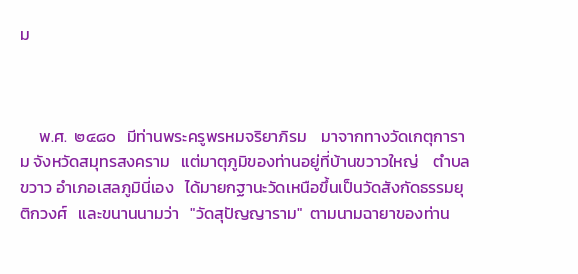ม



     พ.ศ.  ๒๔๘๐   มีท่านพระครูพรหมจริยาภิรม    มาจากทางวัดเกตุการาม จังหวัดสมุทรสงคราม   แต่มาตุภูมิของท่านอยู่ที่บ้านขวาวใหญ่    ตำบลขวาว อำเภอเสลภูมินี่เอง   ได้มายกฐานะวัดเหนือขึ้นเป็นวัดสังกัดธรรมยุติกวงศ์   และขนานนามว่า   "วัดสุปัญญาราม"  ตามนามฉายาของท่าน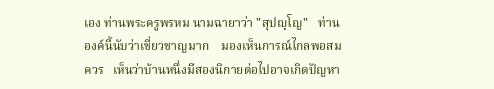เอง ท่านพระครูพรหม นามฉายาว่า "สุปญฺโญ"   ท่านองค์นี้นับว่าเชี่ยวชาญมาก    มองเห็นการณ์ไกลพอสมควร   เห็นว่าบ้านหนึ่งมีสองนิกายต่อไปอาจเกิดปัญหา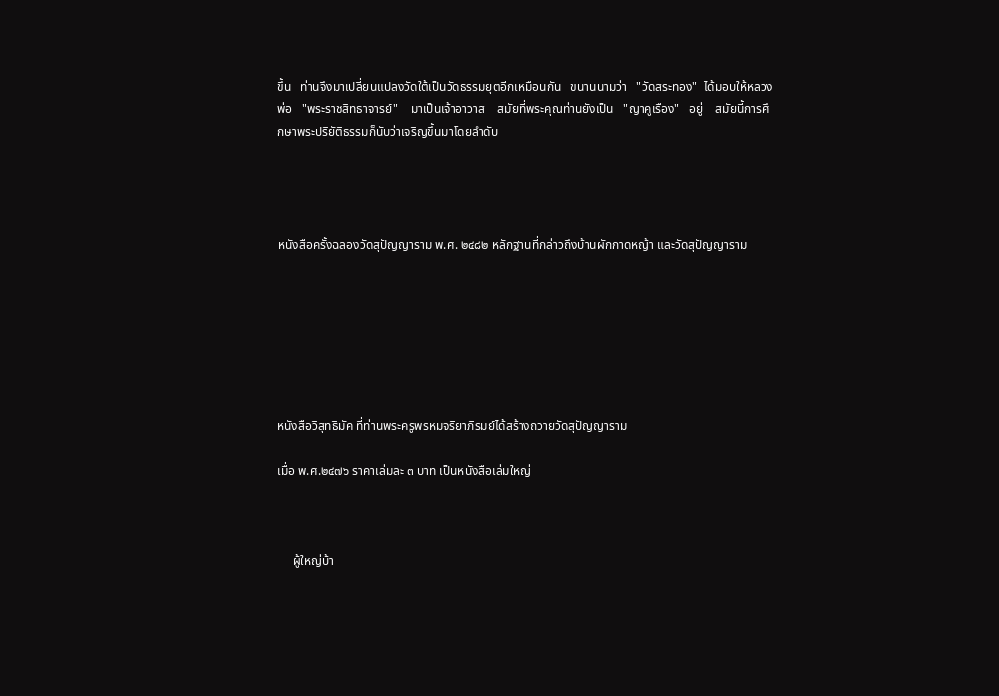ขึ้น   ท่านจึงมาเปลี่ยนแปลงวัดใต้เป็นวัดธรรมยุตอีกเหมือนกัน   ขนานนามว่า   "วัดสระทอง"  ได้มอบให้หลวงพ่อ   "พระราชสิทธาจารย์"    มาเป็นเจ้าอาวาส    สมัยที่พระคุณท่านยังเป็น   "ญาคูเรือง"   อยู่    สมัยนี้การศึกษาพระปริยัติธรรมก็นับว่าเจริญขึ้นมาโดยลำดับ




หนังสือครั้งฉลองวัดสุปัญญาราม พ.ศ. ๒๔๘๒ หลักฐานที่กล่าวถึงบ้านผักกาดหญ้า และวัดสุปัญญาราม







หนังสือวิสุทธิมัค ที่ท่านพระครูพรหมจริยาภิรมย์ได้สร้างถวายวัดสุปัญญาราม

เมื่อ พ.ศ.๒๔๗๖ ราคาเล่มละ ๓ บาท เป็นหนังสือเล่มใหญ่



     ผู้ใหญ่บ้า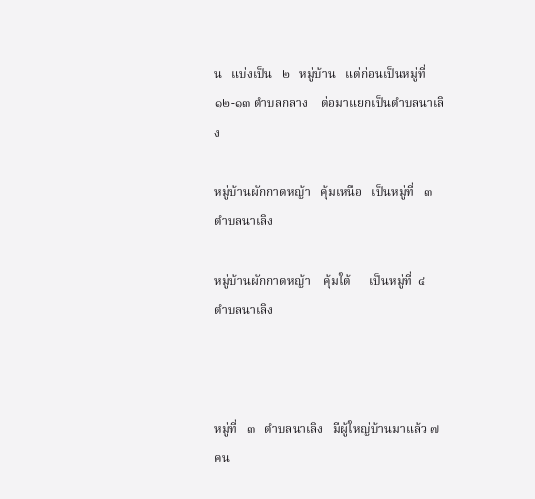น   แบ่งเป็น   ๒   หมู่บ้าน   แต่ก่อนเป็นหมู่ที่   ๑๒-๑๓ ตำบลกลาง    ต่อมาแยกเป็นตำบลนาเลิง

หมู่บ้านผักกาดหญ้า   คุ้มเหนือ   เป็นหมู่ที่   ๓   ตำบลนาเลิง

หมู่บ้านผักกาดหญ้า    คุ้มใต้      เป็นหมู่ที่  ๔     ตำบลนาเลิง



หมู่ที่   ๓   ตำบลนาเลิง   มีผู้ใหญ่บ้านมาแล้ว ๗ คน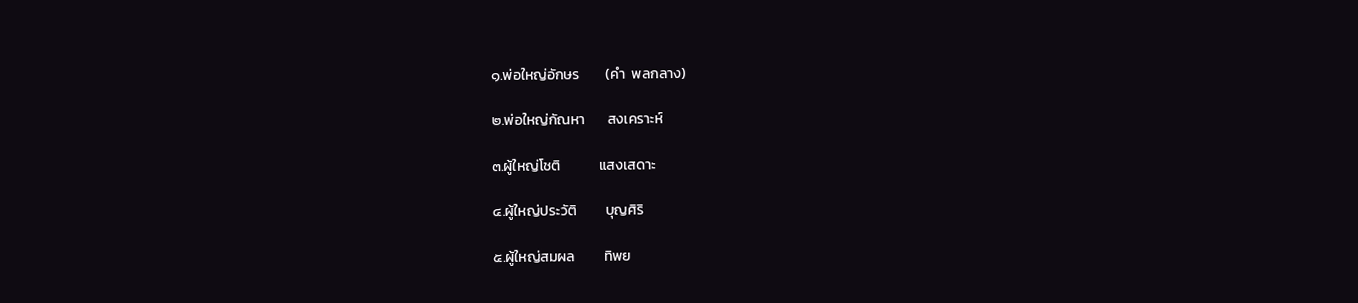๑.พ่อใหญ่อักษร        (คำ  พลกลาง)

๒.พ่อใหญ่กัณหา       สงเคราะห์

๓.ผู้ใหญ่โชติ            แสงเสดาะ

๔.ผู้ใหญ่ประวัติ         บุญศิริ

๕.ผู้ใหญ่สมผล         ทิพย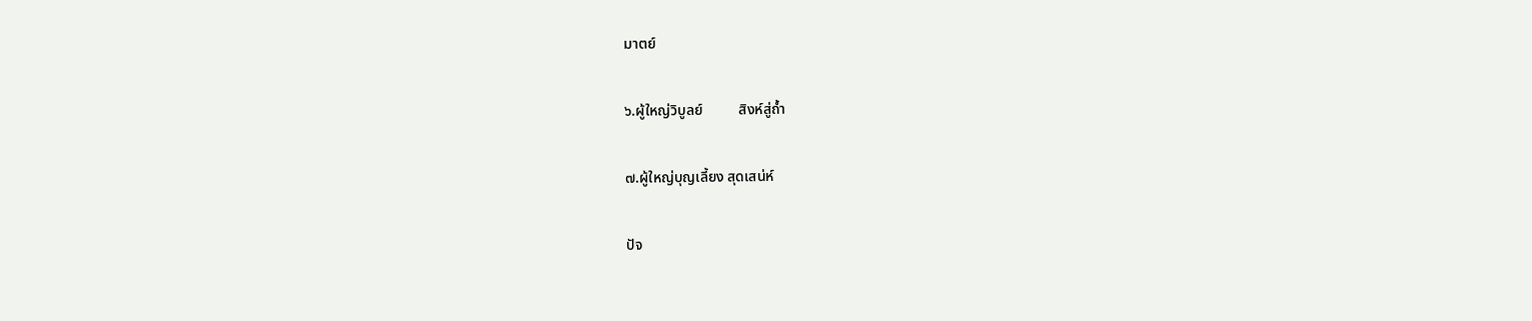มาตย์

๖.ผู้ใหญ่วิบูลย์          สิงห์สู่ถ้ำ

๗.ผู้ใหญ่บุญเลี้ยง สุดเสน่ห์

ปัจ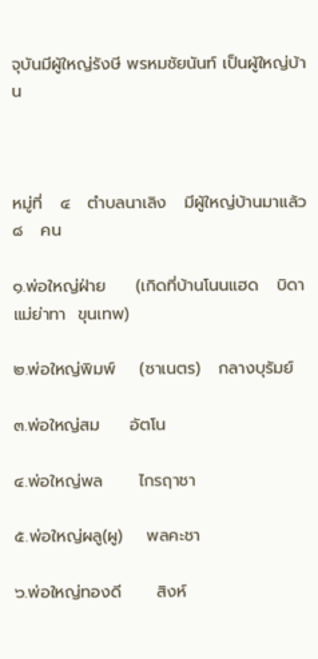จุบันมีผู้ใหญ่รังษี พรหมชัยนันท์ เป็นผู้ใหญ่บ้าน



หมู่ที่   ๔   ตำบลนาเลิง   มีผู้ใหญ่บ้านมาแล้ว   ๘   คน

๑.พ่อใหญ่ฝ่าย     (เกิดที่บ้านโนนแฮด   บิดาแม่ย่าทา  ขุนเทพ)

๒.พ่อใหญ่พิมพ์    (ซาเนตร)   กลางบุรัมย์

๓.พ่อใหญ่สม     อัตโน

๔.พ่อใหญ่พล      ไกรฤาชา

๕.พ่อใหญ่ผลู(ผู)    พลคะชา

๖.พ่อใหญ่ทองดี      สิงห์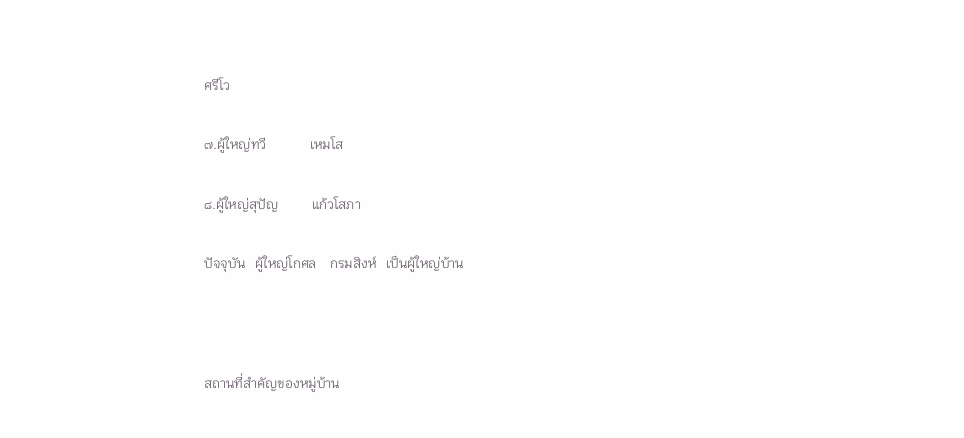ศรีโว

๗.ผู้ใหญ่ทวี             เหมโส

๘.ผู้ใหญ่สุปัญ          แก้วโสภา

ปัจจุบัน   ผู้ใหญ่โกศล    กรมสิงห์   เป็นผู้ใหญ่บ้าน



สถานที่สำคัญของหมู่บ้าน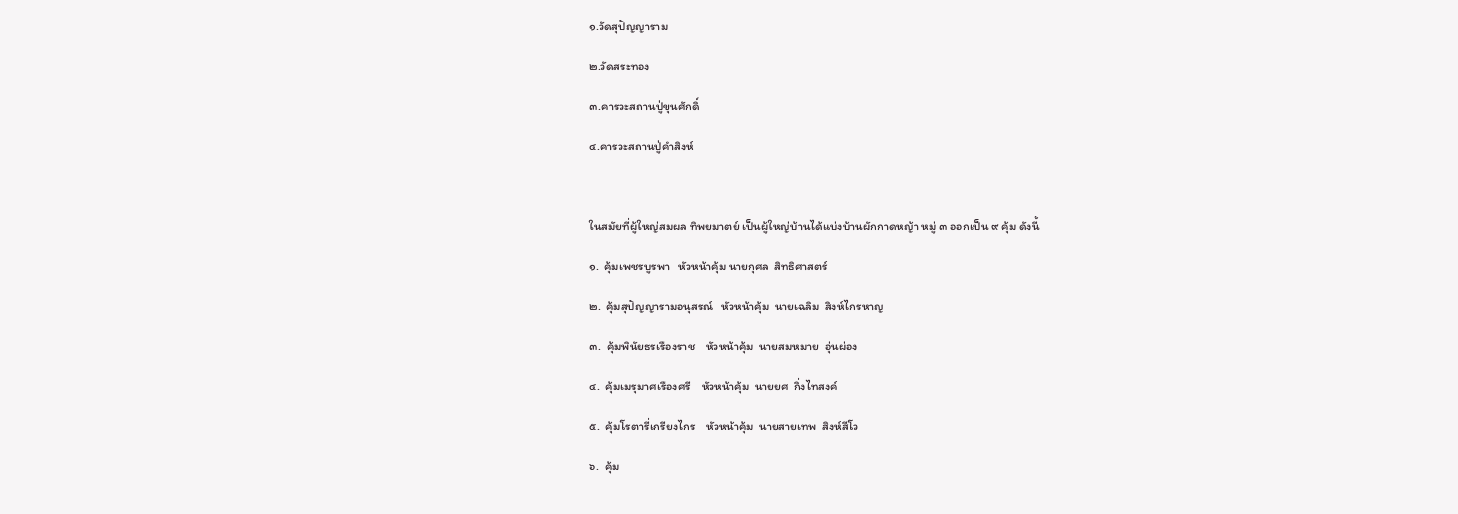๑.วัดสุปัญญาราม

๒.วัดสระทอง

๓.คารวะสถานปู่ขุนศักดิ์

๔.คารวะสถานปู่คำสิงห์



ในสมัยที่ผู้ใหญ่สมผล ทิพยมาตย์ เป็นผู้ใหญ่บ้านได้แบ่งบ้านผักกาดหญ้า หมู่ ๓ ออกเป็น ๙ คุ้ม ดังนี้

๑.  คุ้มเพชรบูรพา   หัวหน้าคุ้ม นายกุศล  สิทธิศาสตร์

๒.  คุ้มสุปัญญารามอนุสรณ์   หัวหน้าคุ้ม  นายเฉลิม  สิงห์ไกรหาญ

๓.  คุ้มพินัยธรเรืองราช    หัวหน้าคุ้ม  นายสมหมาย  อุ่นผ่อง

๔.  คุ้มเมรุมาศเรืองศรี    หัวหน้าคุ้ม  นายยศ  กิ่งไทสงค์

๕.  คุ้มโรตารี่เกรียงไกร    หัวหน้าคุ้ม  นายสายเทพ  สิงห์สีโว

๖.  คุ้ม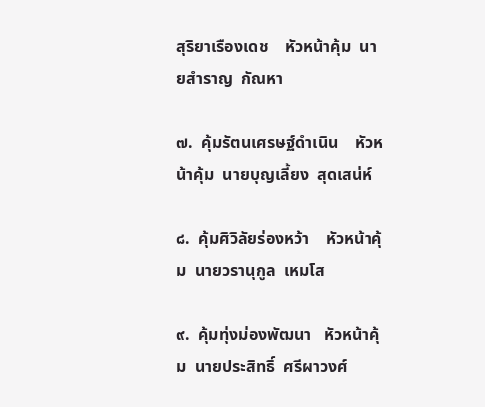สุริยาเรืองเดช    หัวหน้าคุ้ม  นายสำราญ  กัณหา

๗.  คุ้มรัตนเศรษฐ์ดำเนิน    หัวหน้าคุ้ม  นายบุญเลี้ยง  สุดเสน่ห์

๘.  คุ้มศิวิลัยร่องหว้า    หัวหน้าคุ้ม  นายวรานุกูล  เหมโส

๙.  คุ้มทุ่งม่องพัฒนา   หัวหน้าคุ้ม  นายประสิทธิ์  ศรีผาวงศ์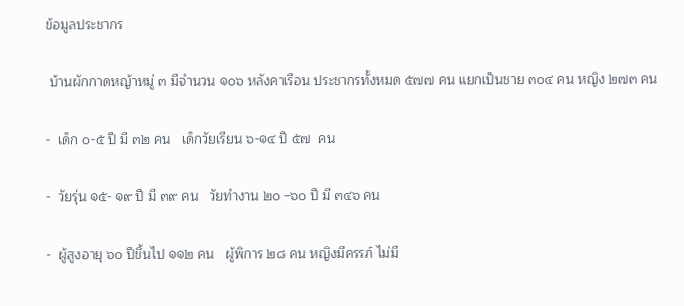ข้อมูลประชากร

 บ้านผักกาดหญ้าหมู่ ๓ มีจำนวน ๑๐๖ หลังคาเรือน ประชากรทั้งหมด ๕๗๗ คน แยกเป็นชาย ๓๐๔ คน หญิง ๒๗๓ คน

-  เด็ก ๐-๕ ปี มี ๓๒ คน   เด็กวัยเรียน ๖-๑๔ ปี ๕๗  คน

-  วัยรุ่น ๑๕- ๑๙ ปี มี ๓๙ คน   วัยทำงาน ๒๐ –๖๐ ปี มี ๓๔๖ คน

-  ผู้สูงอายุ ๖๐ ปีขึ้นไป ๑๑๒ คน   ผู้พิการ ๒๘ คน หญิงมีครรภ์ ไม่มี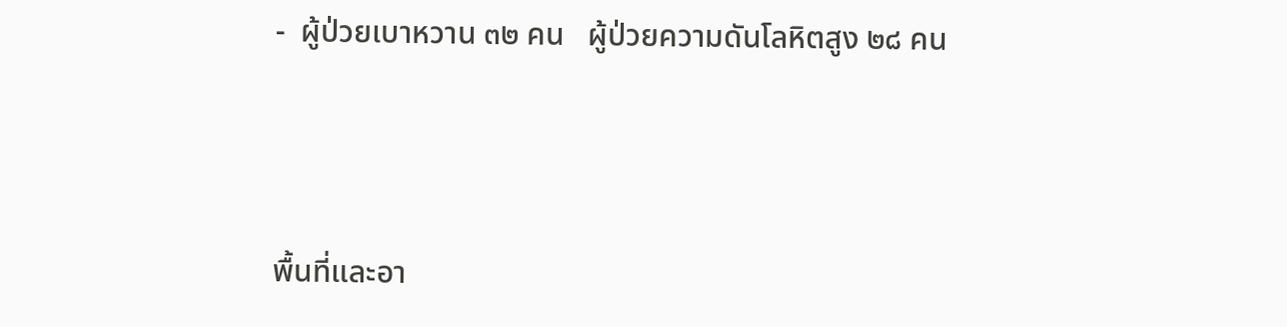-  ผู้ป่วยเบาหวาน ๓๒ คน   ผู้ป่วยความดันโลหิตสูง ๒๘ คน



พื้นที่และอา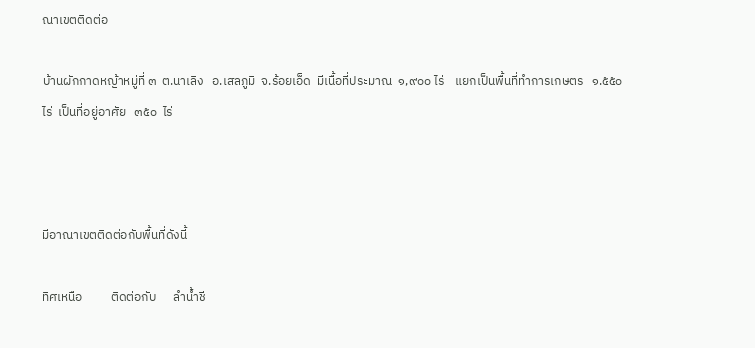ณาเขตติดต่อ

บ้านผักกาดหญ้าหมู่ที่ ๓  ต.นาเลิง   อ.เสลภูมิ  จ.ร้อยเอ็ด  มีเนื้อที่ประมาณ  ๑,๙๐๐ ไร่    แยกเป็นพื้นที่ทำการเกษตร   ๑.๕๕๐   ไร่  เป็นที่อยู่อาศัย   ๓๕๐  ไร่



มีอาณาเขตติดต่อกับพื้นที่ดังนี้

ทิศเหนือ          ติดต่อกับ      ลำน้ำชี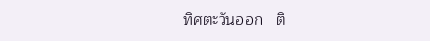ทิศตะวันออก   ติ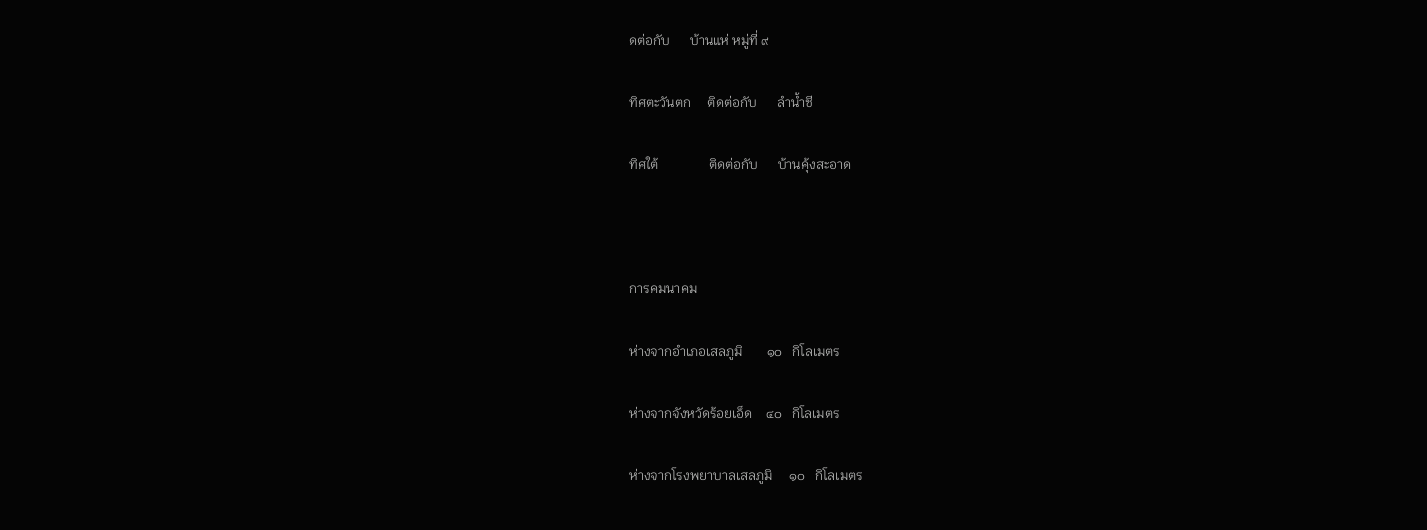ดต่อกับ      บ้านแห่ หมู่ที่ ๙

ทิศตะวันตก     ติดต่อกับ      ลำน้ำชี

ทิศใต้               ติดต่อกับ      บ้านคุ้งสะอาด



การคมนาคม

ห่างจากอำเภอเสลภูมิ       ๑๐   กิโลเมตร

ห่างจากจังหวัดร้อยเอ็ด    ๔๐   กิโลเมตร

ห่างจากโรงพยาบาลเสลภูมิ     ๑๐   กิโลเมตร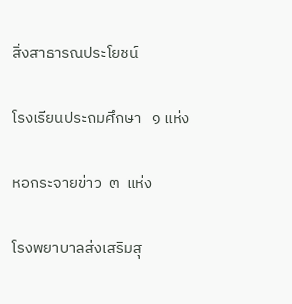สิ่งสาธารณประโยชน์

โรงเรียนประถมศึกษา   ๑ แห่ง

หอกระจายข่าว  ๓  แห่ง

โรงพยาบาลส่งเสริมสุ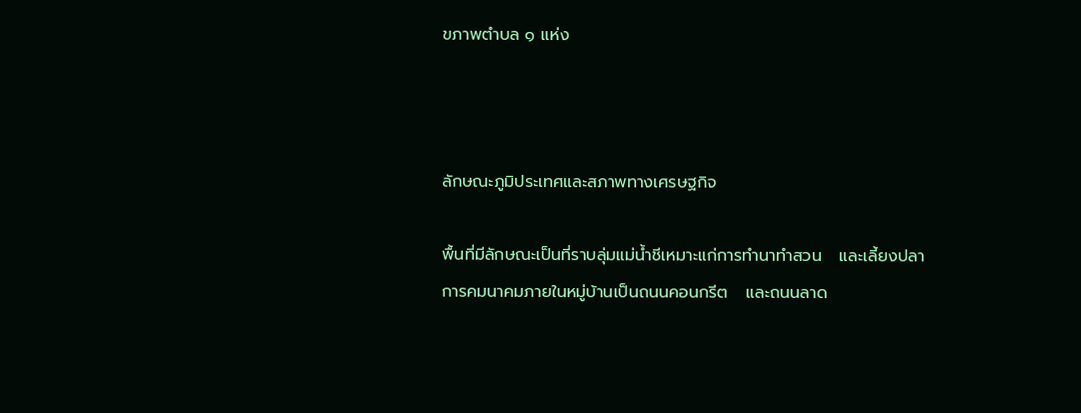ขภาพตำบล ๑ แห่ง



ลักษณะภูมิประเทศและสภาพทางเศรษฐกิจ

พื้นที่มีลักษณะเป็นที่ราบลุ่มแม่น้ำชีเหมาะแก่การทำนาทำสวน   และเลี้ยงปลา   การคมนาคมภายในหมู่บ้านเป็นถนนคอนกรีต   และถนนลาด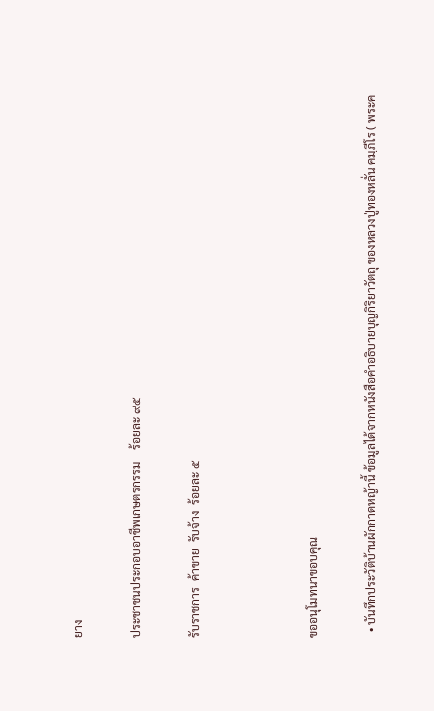ยาง

ประชาชนประกอบอาชีพเกษตรกรรม    ร้อยละ ๙๕

รับราชการ  ค้าขาย  รับจ้าง  ร้อยละ ๕



ขออนุโมทนาขอบคุณ

  • บันทึกประวัติบ้านผักกาดหญ้านี้ ข้อมูลได้จากหนังสือคำอธิบายบุญกิริยาวัตถุ ของหลวงปู่ทองหลั่น คมฺภีโร ( พระค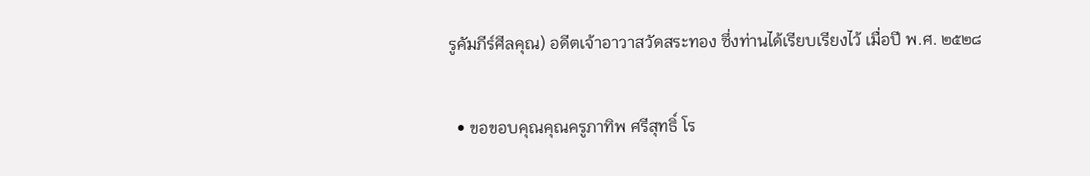รูคัมภีร์ศีลคุณ) อดีตเจ้าอาวาสวัดสระทอง ซึ่งท่านได้เรียบเรียงไว้ เมื่อปี พ.ศ. ๒๕๒๘

  • ขอขอบคุณคุณครูภาทิพ ศรีสุทธิ์ โร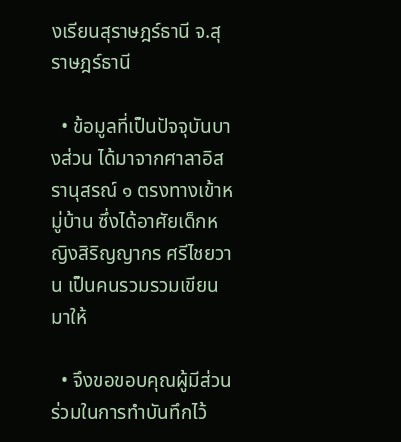งเรียนสุราษฎร์ธานี จ.สุราษฎร์ธานี

  • ข้อมูลที่เป็นปัจจุบันบางส่วน ได้มาจากศาลาอิสรานุสรณ์ ๑ ตรงทางเข้าหมู่บ้าน ซึ่งได้อาศัยเด็กหญิงสิริญญากร ศรีไชยวาน เป็นคนรวมรวมเขียนมาให้

  • จึงขอขอบคุณผู้มีส่วนร่วมในการทำบันทึกไว้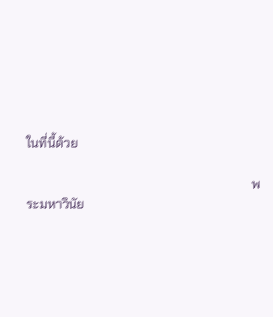ในที่นี้ด้วย

                                                                       พระมหาวินัย